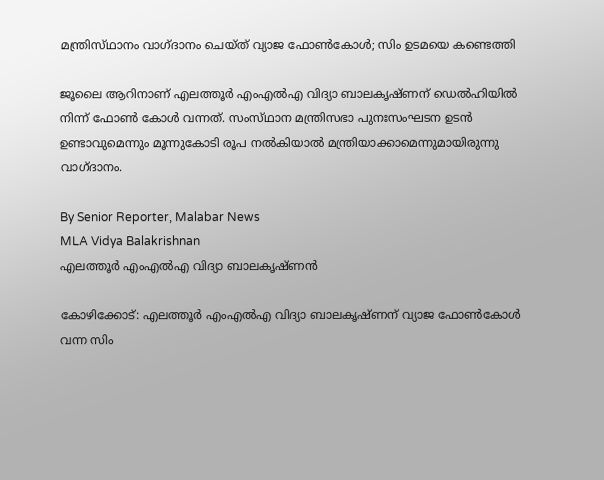മന്ത്രിസ്‌ഥാനം വാഗ്‌ദാനം ചെയ്‌ത്‌ വ്യാജ ഫോൺകോൾ; സിം ഉടമയെ കണ്ടെത്തി

ജൂലൈ ആറിനാണ് എലത്തൂർ എംഎൽഎ വിദ്യാ ബാലകൃഷ്‌ണന് ഡെൽഹിയിൽ നിന്ന് ഫോൺ കോൾ വന്നത്. സംസ്‌ഥാന മന്ത്രിസഭാ പുനഃസംഘടന ഉടൻ ഉണ്ടാവുമെന്നും മൂന്നുകോടി രൂപ നൽകിയാൽ മന്ത്രിയാക്കാമെന്നുമായിരുന്നു വാഗ്‌ദാനം.

By Senior Reporter, Malabar News
MLA Vidya Balakrishnan
എലത്തൂർ എംഎൽഎ വിദ്യാ ബാലകൃഷ്‌ണൻ

കോഴിക്കോട്: എലത്തൂർ എംഎൽഎ വിദ്യാ ബാലകൃഷ്‌ണന് വ്യാജ ഫോൺകോൾ വന്ന സിം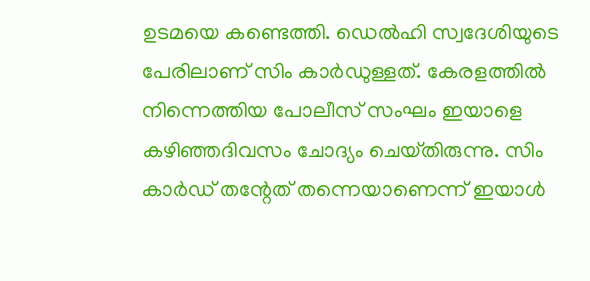ഉടമയെ കണ്ടെത്തി. ഡെൽഹി സ്വദേശിയുടെ പേരിലാണ് സിം കാർഡുള്ളത്. കേരളത്തിൽ നിന്നെത്തിയ പോലീസ് സംഘം ഇയാളെ കഴിഞ്ഞദിവസം ചോദ്യം ചെയ്‌തിരുന്നു. സിം കാർഡ് തന്റേത് തന്നെയാണെന്ന് ഇയാൾ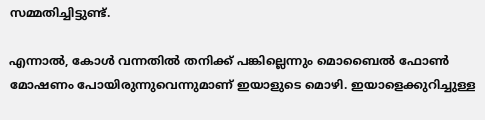സമ്മതിച്ചിട്ടുണ്ട്.

എന്നാൽ, കോൾ വന്നതിൽ തനിക്ക് പങ്കില്ലെന്നും മൊബൈൽ ഫോൺ മോഷണം പോയിരുന്നുവെന്നുമാണ് ഇയാളുടെ മൊഴി. ഇയാളെക്കുറിച്ചുള്ള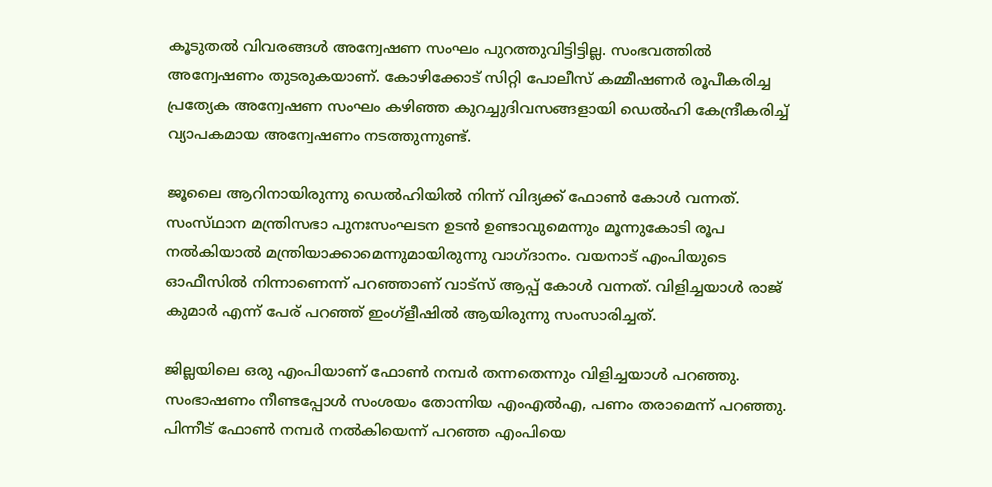കൂടുതൽ വിവരങ്ങൾ അന്വേഷണ സംഘം പുറത്തുവിട്ടിട്ടില്ല. സംഭവത്തിൽ അന്വേഷണം തുടരുകയാണ്. കോഴിക്കോട് സിറ്റി പോലീസ് കമ്മീഷണർ രൂപീകരിച്ച പ്രത്യേക അന്വേഷണ സംഘം കഴിഞ്ഞ കുറച്ചുദിവസങ്ങളായി ഡെൽഹി കേന്ദ്രീകരിച്ച് വ്യാപകമായ അന്വേഷണം നടത്തുന്നുണ്ട്.

ജൂലൈ ആറിനായിരുന്നു ഡെൽഹിയിൽ നിന്ന് വിദ്യക്ക് ഫോൺ കോൾ വന്നത്. സംസ്‌ഥാന മന്ത്രിസഭാ പുനഃസംഘടന ഉടൻ ഉണ്ടാവുമെന്നും മൂന്നുകോടി രൂപ നൽകിയാൽ മന്ത്രിയാക്കാമെന്നുമായിരുന്നു വാഗ്‌ദാനം. വയനാട് എംപിയുടെ ഓഫീസിൽ നിന്നാണെന്ന് പറഞ്ഞാണ് വാട്‌സ് ആപ്പ് കോൾ വന്നത്. വിളിച്ചയാൾ രാജ് കുമാർ എന്ന് പേര് പറഞ്ഞ് ഇംഗ്ളീഷിൽ ആയിരുന്നു സംസാരിച്ചത്.

ജില്ലയിലെ ഒരു എംപിയാണ് ഫോൺ നമ്പർ തന്നതെന്നും വിളിച്ചയാൾ പറഞ്ഞു. സംഭാഷണം നീണ്ടപ്പോൾ സംശയം തോന്നിയ എംഎൽഎ, പണം തരാമെന്ന് പറഞ്ഞു. പിന്നീട് ഫോൺ നമ്പർ നൽകിയെന്ന് പറഞ്ഞ എംപിയെ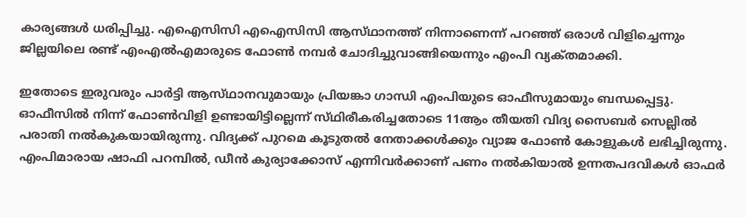കാര്യങ്ങൾ ധരിപ്പിച്ചു. എഐസിസി എഐസിസി ആസ്‌ഥാനത്ത് നിന്നാണെന്ന് പറഞ്ഞ് ഒരാൾ വിളിച്ചെന്നും ജില്ലയിലെ രണ്ട് എംഎൽഎമാരുടെ ഫോൺ നമ്പർ ചോദിച്ചുവാങ്ങിയെന്നും എംപി വ്യക്‌തമാക്കി.

ഇതോടെ ഇരുവരും പാർട്ടി ആസ്‌ഥാനവുമായും പ്രിയങ്കാ ഗാന്ധി എംപിയുടെ ഓഫീസുമായും ബന്ധപ്പെട്ടു. ഓഫീസിൽ നിന്ന് ഫോൺവിളി ഉണ്ടായിട്ടില്ലെന്ന് സ്‌ഥിരീകരിച്ചതോടെ 11ആം തീയതി വിദ്യ സൈബർ സെല്ലിൽ പരാതി നൽകുകയായിരുന്നു. വിദ്യക്ക് പുറമെ കൂടുതൽ നേതാക്കൾക്കും വ്യാജ ഫോൺ കോളുകൾ ലഭിച്ചിരുന്നു. എംപിമാരായ ഷാഫി പറമ്പിൽ, ഡീൻ കുര്യാക്കോസ് എന്നിവർക്കാണ് പണം നൽകിയാൽ ഉന്നതപദവികൾ ഓഫർ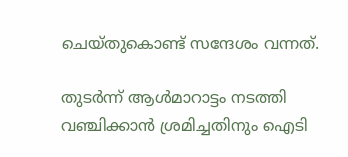ചെയ്‌തുകൊണ്ട്‌ സന്ദേശം വന്നത്.

തുടർന്ന് ആൾമാറാട്ടം നടത്തി വഞ്ചിക്കാൻ ശ്രമിച്ചതിനും ഐടി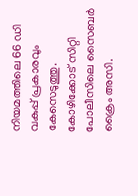നിയമത്തിലെ 66 ഡി വകുപ്പ് പ്രകാരവും കേസെടുത്തു. കോഴിക്കോട് സിറ്റി പോലീസിലെ സൈബർ ക്രൈം അസി.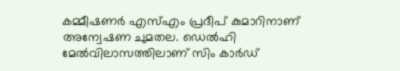കമ്മീഷണർ എസ്എം പ്രദീപ് കുമാറിനാണ് അന്വേഷണ ചുമതല. ഡെൽഹി മേൽവിലാസത്തിലാണ് സിം കാർഡ്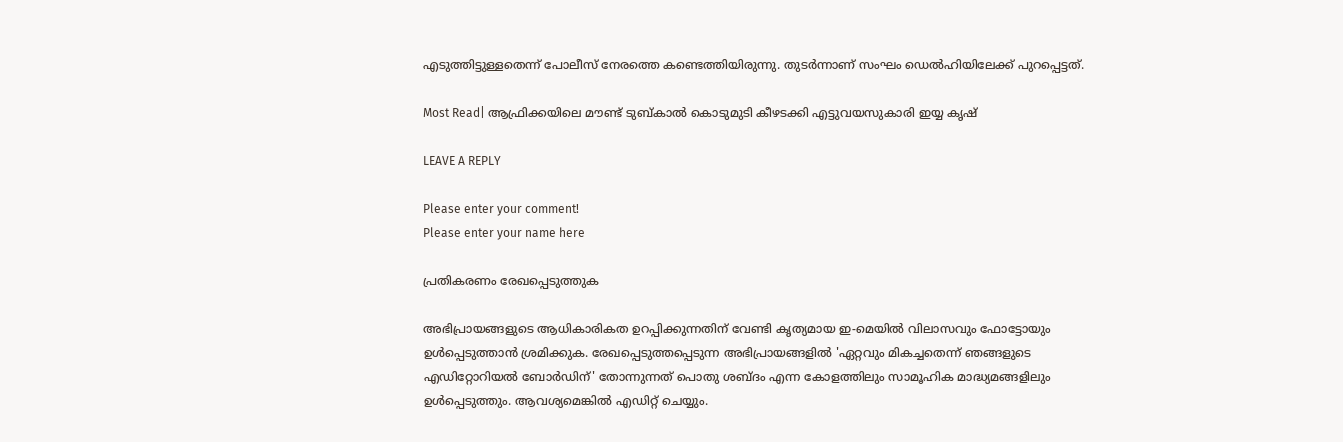എടുത്തിട്ടുള്ളതെന്ന് പോലീസ് നേരത്തെ കണ്ടെത്തിയിരുന്നു. തുടർന്നാണ് സംഘം ഡെൽഹിയിലേക്ക് പുറപ്പെട്ടത്.

Most Read| ആഫ്രിക്കയിലെ മൗണ്ട് ടുബ്‌കാൽ കൊടുമുടി കീഴടക്കി എട്ടുവയസുകാരി ഇയ്യ കൃഷ്

LEAVE A REPLY

Please enter your comment!
Please enter your name here

പ്രതികരണം രേഖപ്പെടുത്തുക

അഭിപ്രായങ്ങളുടെ ആധികാരികത ഉറപ്പിക്കുന്നതിന് വേണ്ടി കൃത്യമായ ഇ-മെയിൽ വിലാസവും ഫോട്ടോയും ഉൾപ്പെടുത്താൻ ശ്രമിക്കുക. രേഖപ്പെടുത്തപ്പെടുന്ന അഭിപ്രായങ്ങളിൽ 'ഏറ്റവും മികച്ചതെന്ന് ഞങ്ങളുടെ എഡിറ്റോറിയൽ ബോർഡിന്' തോന്നുന്നത് പൊതു ശബ്‌ദം എന്ന കോളത്തിലും സാമൂഹിക മാദ്ധ്യമങ്ങളിലും ഉൾപ്പെടുത്തും. ആവശ്യമെങ്കിൽ എഡിറ്റ് ചെയ്യും.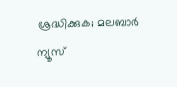ശ്രദ്ധിക്കുക; മലബാർ ന്യൂസ്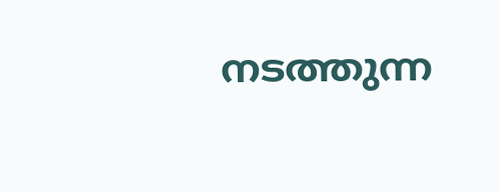നടത്തുന്ന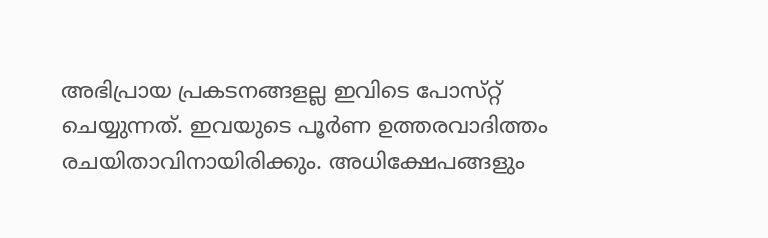അഭിപ്രായ പ്രകടനങ്ങളല്ല ഇവിടെ പോസ്‌റ്റ് ചെയ്യുന്നത്. ഇവയുടെ പൂർണ ഉത്തരവാദിത്തം രചയിതാവിനായിരിക്കും. അധിക്ഷേപങ്ങളും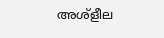അശ്‌ളീല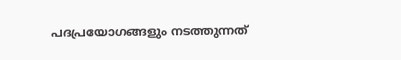പദപ്രയോഗങ്ങളും നടത്തുന്നത്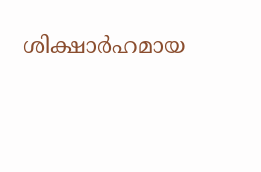ശിക്ഷാർഹമായ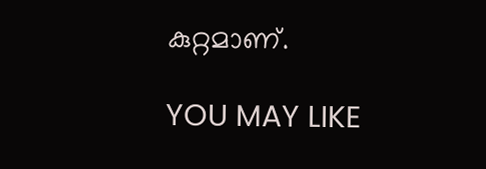കുറ്റമാണ്.

YOU MAY LIKE